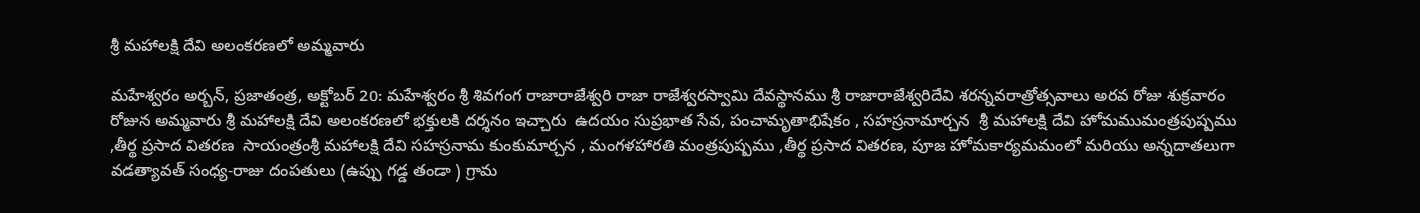శ్రీ మహాలక్షి దేవి అలంకరణలో అమ్మవారు

మహేశ్వరం అర్బన్, ప్రజాతంత్ర, అక్టోబర్ 20: మహేశ్వరం శ్రీ శివగంగ రాజారాజేశ్వరి రాజా రాజేశ్వరస్వామి దేవస్థానము శ్రీ రాజారాజేశ్వరిదేవి శరన్నవరాత్రోత్సవాలు అరవ రోజు శుక్రవారం రోజున అమ్మవారు శ్రీ మహాలక్షి దేవి అలంకరణలో భక్తులకి దర్శనం ఇచ్చారు  ఉదయం సుప్రభాత సేవ, పంచామృతాభిషేకం , సహస్రనామార్చన  శ్రీ మహాలక్షి దేవి హోమముమంత్రపుష్పము ,తీర్థ ప్రసాద వితరణ  సాయంత్రంశ్రీ మహాలక్షి దేవి సహస్రనామ కుంకుమార్చన , మంగళహారతి మంత్రపుష్పము ,తీర్థ ప్రసాద వితరణ, పూజ హోమకార్యమమంలో మరియు అన్నదాతలుగా వడత్యావత్ సంధ్య-రాజు దంపతులు (ఉప్పు గడ్డ తండా ) గ్రామ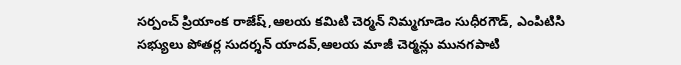సర్పంచ్ ప్రియాంక రాజేష్,ఆలయ కమిటి చెర్మన్ నిమ్మగూడెం సుధీరగౌడ్, ఎంపిటిసి సభ్యులు పోతర్ల సుదర్శన్ యాదవ్,ఆలయ మాజీ చెర్మన్లు మునగపాటి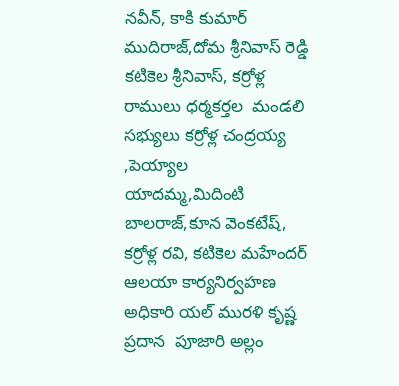నవీన్, కాకి కుమార్ ముదిరాజ్,దోమ శ్రీనివాస్ రెడ్డి కటికెల శ్రీనివాస్, కర్రోళ్ల రాములు ధర్మకర్తల  మండలి
సభ్యులు కర్రోళ్ల చంద్రయ్య ,పెయ్యాల  యాదమ్మ,మిదింటి బాలరాజ్,కూన వెంకటేష్, కర్రోళ్ల రవి, కటికెల మహేందర్ ఆలయా కార్యనిర్వహణ అధికారి యల్ మురళి కృష్ణ  ప్రదాన  పూజారి అల్లం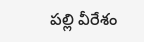పల్లి వీరేశం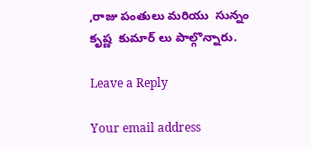,రాజు పంతులు మరియు  సున్నం కృష్ణ  కుమార్ లు పాల్గొన్నారు.

Leave a Reply

Your email address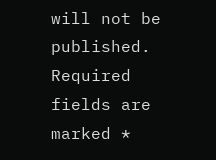will not be published. Required fields are marked *